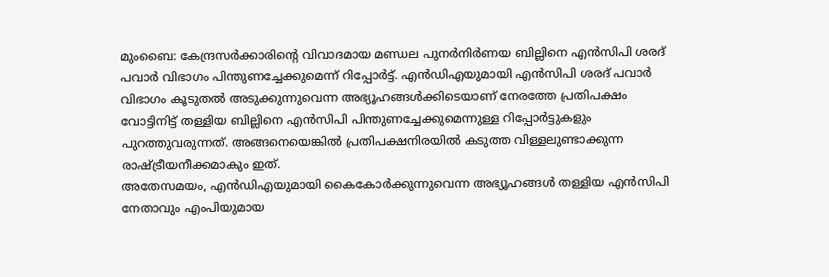മുംബൈ: കേന്ദ്രസർക്കാരിന്റെ വിവാദമായ മണ്ഡല പുനർനിർണയ ബില്ലിനെ എൻസിപി ശരദ് പവാർ വിഭാഗം പിന്തുണച്ചേക്കുമെന്ന് റിപ്പോർട്ട്. എൻഡിഎയുമായി എൻസിപി ശരദ് പവാർ വിഭാഗം കൂടുതൽ അടുക്കുന്നുവെന്ന അഭ്യൂഹങ്ങൾക്കിടെയാണ് നേരത്തേ പ്രതിപക്ഷം വോട്ടിനിട്ട് തള്ളിയ ബില്ലിനെ എൻസിപി പിന്തുണച്ചേക്കുമെന്നുള്ള റിപ്പോർട്ടുകളും പുറത്തുവരുന്നത്. അങ്ങനെയെങ്കിൽ പ്രതിപക്ഷനിരയിൽ കടുത്ത വിള്ളലുണ്ടാക്കുന്ന രാഷ്ട്രീയനീക്കമാകും ഇത്.
അതേസമയം, എൻഡിഎയുമായി കൈകോർക്കുന്നുവെന്ന അഭ്യൂഹങ്ങൾ തള്ളിയ എൻസിപി നേതാവും എംപിയുമായ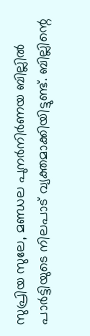സുപ്രിയ സുലേ, മണ്ഡല പുനർനിർണയ ബില്ലിൽ പാർട്ടിയുടെ നിലപാട് വ്യക്തമാക്കിയിട്ടുണ്ട്. ബില്ലിന്റെ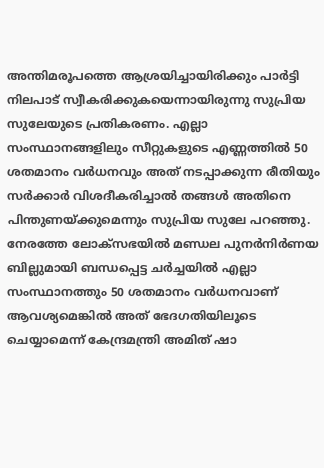അന്തിമരൂപത്തെ ആശ്രയിച്ചായിരിക്കും പാർട്ടി നിലപാട് സ്വീകരിക്കുകയെന്നായിരുന്നു സുപ്രിയ സുലേയുടെ പ്രതികരണം. എല്ലാ സംസ്ഥാനങ്ങളിലും സീറ്റുകളുടെ എണ്ണത്തിൽ 50 ശതമാനം വർധനവും അത് നടപ്പാക്കുന്ന രീതിയും സർക്കാർ വിശദീകരിച്ചാൽ തങ്ങൾ അതിനെ പിന്തുണയ്ക്കുമെന്നും സുപ്രിയ സുലേ പറഞ്ഞു.
നേരത്തേ ലോക്സഭയിൽ മണ്ഡല പുനർനിർണയ ബില്ലുമായി ബന്ധപ്പെട്ട ചർച്ചയിൽ എല്ലാ സംസ്ഥാനത്തും 50 ശതമാനം വർധനവാണ് ആവശ്യമെങ്കിൽ അത് ഭേദഗതിയിലൂടെ ചെയ്യാമെന്ന് കേന്ദ്രമന്ത്രി അമിത് ഷാ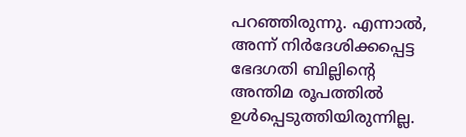പറഞ്ഞിരുന്നു. എന്നാൽ, അന്ന് നിർദേശിക്കപ്പെട്ട ഭേദഗതി ബില്ലിന്റെ അന്തിമ രൂപത്തിൽ ഉൾപ്പെടുത്തിയിരുന്നില്ല.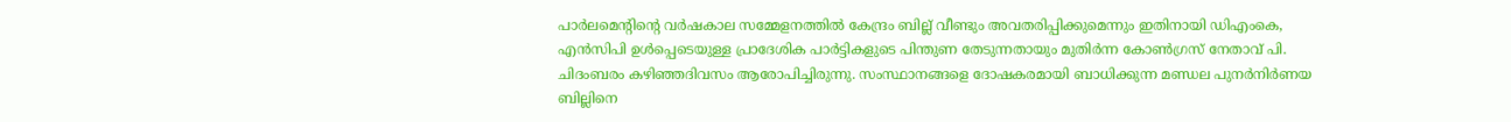പാർലമെന്റിന്റെ വർഷകാല സമ്മേളനത്തിൽ കേന്ദ്രം ബില്ല് വീണ്ടും അവതരിപ്പിക്കുമെന്നും ഇതിനായി ഡിഎംകെ, എൻസിപി ഉൾപ്പെടെയുള്ള പ്രാദേശിക പാർട്ടികളുടെ പിന്തുണ തേടുന്നതായും മുതിർന്ന കോൺഗ്രസ് നേതാവ് പി. ചിദംബരം കഴിഞ്ഞദിവസം ആരോപിച്ചിരുന്നു. സംസ്ഥാനങ്ങളെ ദോഷകരമായി ബാധിക്കുന്ന മണ്ഡല പുനർനിർണയ ബില്ലിനെ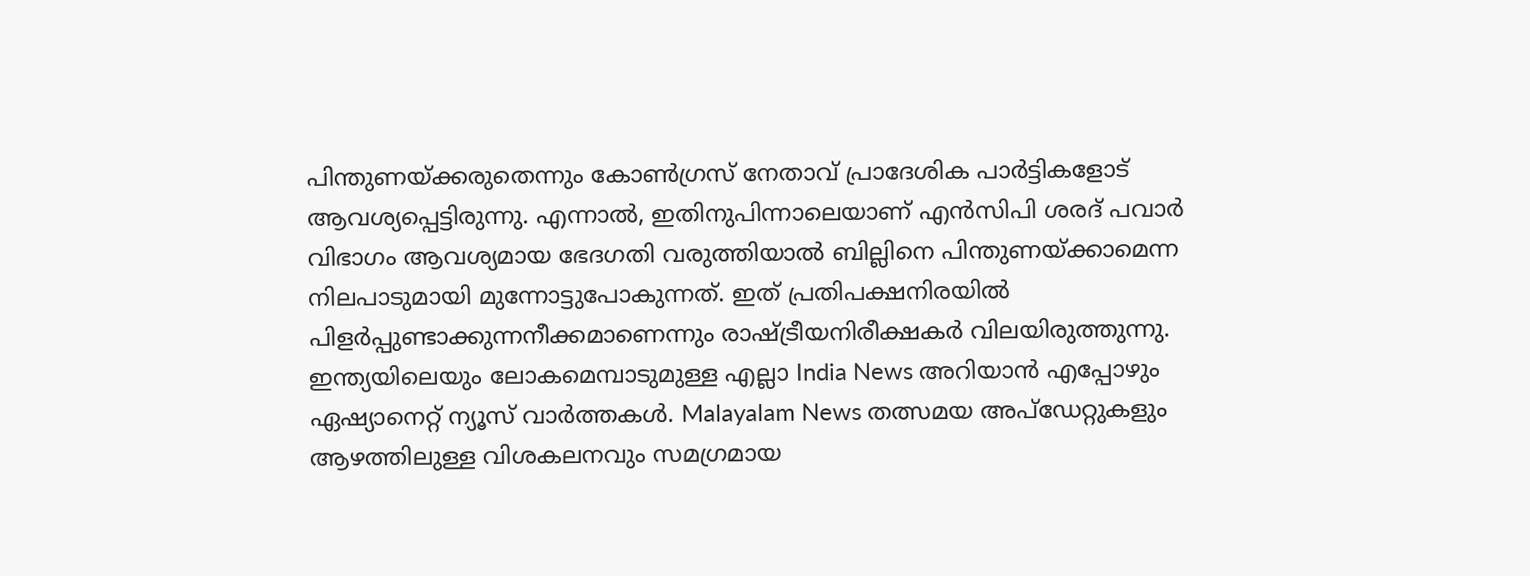പിന്തുണയ്ക്കരുതെന്നും കോൺഗ്രസ് നേതാവ് പ്രാദേശിക പാർട്ടികളോട് ആവശ്യപ്പെട്ടിരുന്നു. എന്നാൽ, ഇതിനുപിന്നാലെയാണ് എൻസിപി ശരദ് പവാർ വിഭാഗം ആവശ്യമായ ഭേദഗതി വരുത്തിയാൽ ബില്ലിനെ പിന്തുണയ്ക്കാമെന്ന നിലപാടുമായി മുന്നോട്ടുപോകുന്നത്. ഇത് പ്രതിപക്ഷനിരയിൽ പിളർപ്പുണ്ടാക്കുന്നനീക്കമാണെന്നും രാഷ്ട്രീയനിരീക്ഷകർ വിലയിരുത്തുന്നു.
ഇന്ത്യയിലെയും ലോകമെമ്പാടുമുള്ള എല്ലാ India News അറിയാൻ എപ്പോഴും ഏഷ്യാനെറ്റ് ന്യൂസ് വാർത്തകൾ. Malayalam News തത്സമയ അപ്ഡേറ്റുകളും ആഴത്തിലുള്ള വിശകലനവും സമഗ്രമായ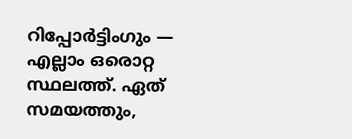റിപ്പോർട്ടിംഗും — എല്ലാം ഒരൊറ്റ സ്ഥലത്ത്. ഏത് സമയത്തും,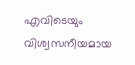എവിടെയും വിശ്വസനീയമായ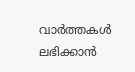വാർത്തകൾ ലഭിക്കാൻ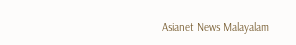Asianet News Malayalam